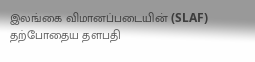இலங்கை விமானப்படையின் (SLAF) தற்போதைய தளபதி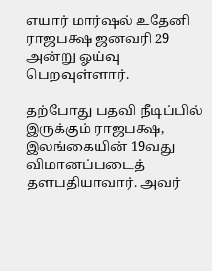எயார் மார்ஷல் உதேனி ராஜபக்ஷ ஜனவரி 29 அன்று ஓய்வு பெறவுள்ளார்.

தற்போது பதவி நீடிப்பில் இருக்கும் ராஜபக்ஷ, இலங்கையின் 19வது விமானப்படைத் தளபதியாவார். அவர்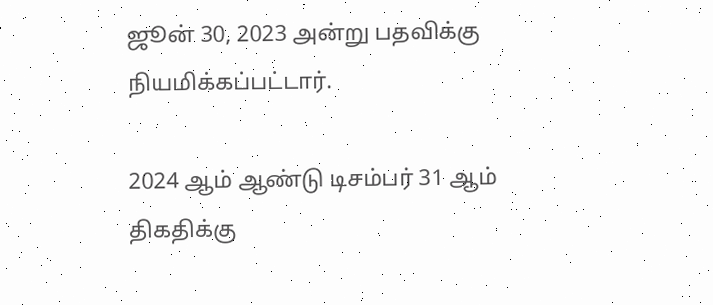ஜூன் 30, 2023 அன்று பதவிக்கு நியமிக்கப்பட்டார்.

2024 ஆம் ஆண்டு டிசம்பர் 31 ஆம் திகதிக்கு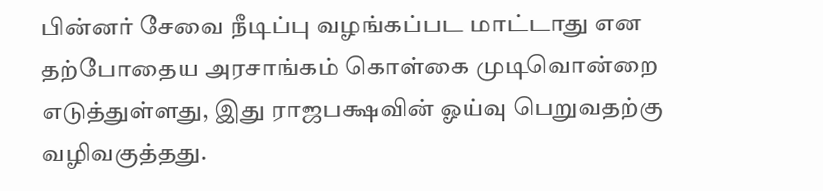பின்னர் சேவை நீடிப்பு வழங்கப்பட மாட்டாது என தற்போதைய அரசாங்கம் கொள்கை முடிவொன்றை எடுத்துள்ளது, இது ராஜபக்ஷவின் ஓய்வு பெறுவதற்கு வழிவகுத்தது.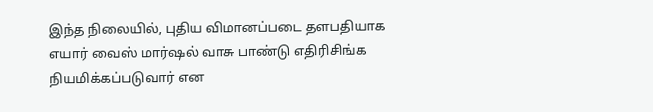இந்த நிலையில், புதிய விமானப்படை தளபதியாக எயார் வைஸ் மார்ஷல் வாசு பாண்டு எதிரிசிங்க நியமிக்கப்படுவார் என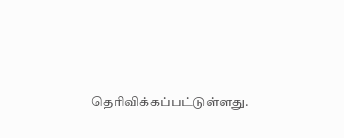தெரிவிக்கப்பட்டுள்ளது.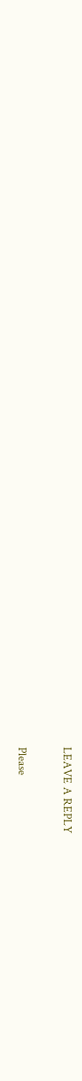LEAVE A REPLY

Please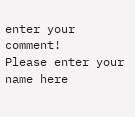enter your comment!
Please enter your name here